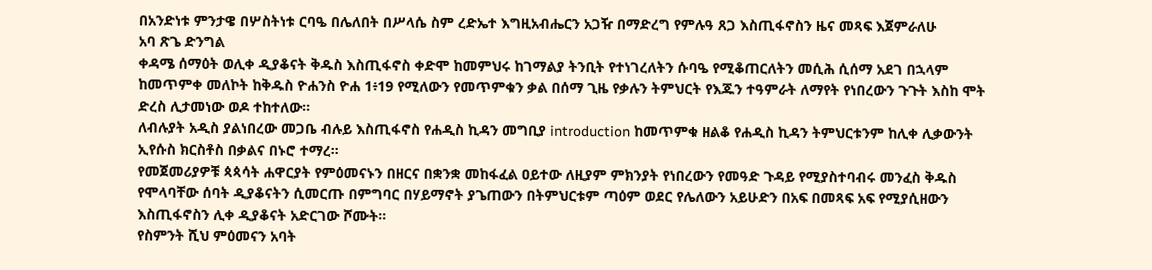በአንድነቱ ምንታዌ በሦስትነቱ ርባዔ በሌለበት በሥላሴ ስም ረድኤተ እግዚአብሔርን አጋዥ በማድረግ የምሉዓ ጸጋ እስጢፋኖስን ዜና መጻፍ እጀምራለሁ
አባ ጽጌ ድንግል
ቀዳሜ ሰማዕት ወሊቀ ዲያቆናት ቅዱስ እስጢፋኖስ ቀድሞ ከመምህሩ ከገማልያ ትንቢት የተነገረለትን ሱባዔ የሚቆጠርለትን መሲሕ ሲሰማ አደገ በኋላም ከመጥምቀ መለኮት ከቅዱስ ዮሐንስ ዮሐ 1፥19 የሚለውን የመጥምቁን ቃል በሰማ ጊዜ የቃሉን ትምህርት የእጁን ተዓምራት ለማየት የነበረውን ጉጉት እስከ ሞት ድረስ ሊታመነው ወዶ ተከተለው።
ለብሉያት አዲስ ያልነበረው መጋቤ ብሉይ እስጢፋኖስ የሐዲስ ኪዳን መግቢያ introduction ከመጥምቁ ዘልቆ የሐዲስ ኪዳን ትምህርቱንም ከሊቀ ሊቃውንት ኢየሱስ ክርስቶስ በቃልና በኑሮ ተማረ።
የመጀመሪያዎቹ ጳጳሳት ሐዋርያት የምዕመናኑን በዘርና በቋንቋ መከፋፈል ዐይተው ለዚያም ምክንያት የነበረውን የመዓድ ጉዳይ የሚያስተባብሩ መንፈስ ቅዱስ የሞላባቸው ሰባት ዲያቆናትን ሲመርጡ በምግባር በሃይማኖት ያጌጠውን በትምህርቱም ጣዕም ወደር የሌለውን አይሁድን በአፍ በመጻፍ አፍ የሚያሲዘውን እስጢፋኖስን ሊቀ ዲያቆናት አድርገው ሾሙት።
የስምንት ሺህ ምዕመናን አባት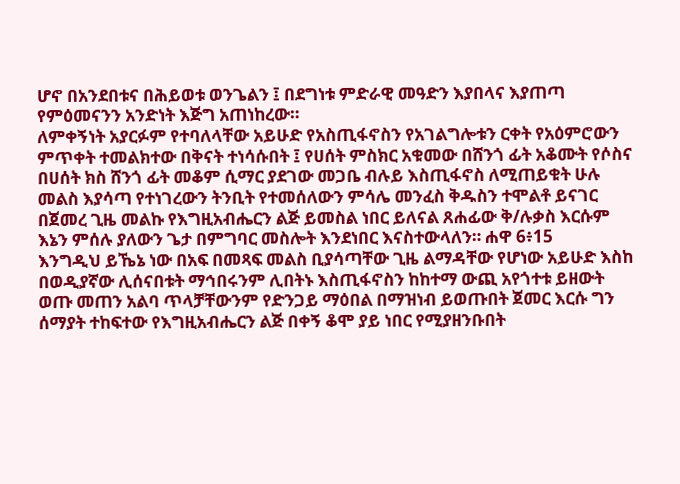ሆኖ በአንደበቱና በሕይወቱ ወንጌልን ፤ በደግነቱ ምድራዊ መዓድን እያበላና እያጠጣ የምዕመናንን አንድነት እጅግ አጠነከረው።
ለምቀኝነት አያርፉም የተባለላቸው አይሁድ የአስጢፋኖስን የአገልግሎቱን ርቀት የአዕምሮውን ምጥቀት ተመልክተው በቅናት ተነሳሱበት ፤ የሀሰት ምስክር አቁመው በሸንጎ ፊት አቆሙት የሶስና በሀሰት ክስ ሸንጎ ፊት መቆም ሲማር ያደገው መጋቤ ብሉይ እስጢፋኖስ ለሚጠይቁት ሁሉ መልስ እያሳጣ የተነገረውን ትንቢት የተመሰለውን ምሳሌ መንፈስ ቅዱስን ተሞልቶ ይናገር በጀመረ ጊዜ መልኩ የእግዚአብሔርን ልጅ ይመስል ነበር ይለናል ጸሐፊው ቅ/ሉቃስ እርሱም እኔን ምሰሉ ያለውን ጌታ በምግባር መስሎት እንደነበር እናስተውላለን። ሐዋ 6፥15
እንግዲህ ይኼኔ ነው በአፍ በመጻፍ መልስ ቢያሳጣቸው ጊዜ ልማዳቸው የሆነው አይሁድ እስከ በወዲያኛው ሊሰናበቱት ማኅበሩንም ሊበትኑ እስጢፋኖስን ከከተማ ውጪ አየጎተቱ ይዘውት ወጡ መጠን አልባ ጥላቻቸውንም የድንጋይ ማዕበል በማዝነብ ይወጡበት ጀመር እርሱ ግን ሰማያት ተከፍተው የእግዚአብሔርን ልጅ በቀኝ ቆሞ ያይ ነበር የሚያዘንቡበት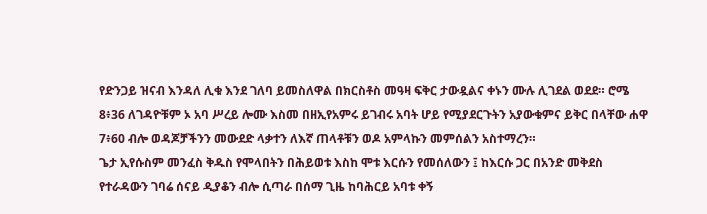የድንጋይ ዝናብ እንዳለ ሊቁ እንደ ገለባ ይመስለዋል በክርስቶስ መዓዛ ፍቅር ታውዷልና ቀኑን ሙሉ ሊገደል ወደደ። ሮሜ 8፥36 ለገዳዮቹም ኦ አባ ሥረይ ሎሙ እስመ በዘኢየአምሩ ይገብሩ አባት ሆይ የሚያደርጉትን አያውቁምና ይቅር በላቸው ሐዋ 7፥60 ብሎ ወዳጆቻችንን መውደድ ላቃተን ለእኛ ጠላቶቹን ወዶ አምላኩን መምሰልን አስተማረን።
ጌታ ኢየሱስም መንፈስ ቅዱስ የሞላበትን በሕይወቱ እስከ ሞቱ እርሱን የመሰለውን ፤ ከእርሱ ጋር በአንድ መቅደስ የተራዳውን ገባሬ ሰናይ ዲያቆን ብሎ ሲጣራ በሰማ ጊዜ ከባሕርይ አባቱ ቀኝ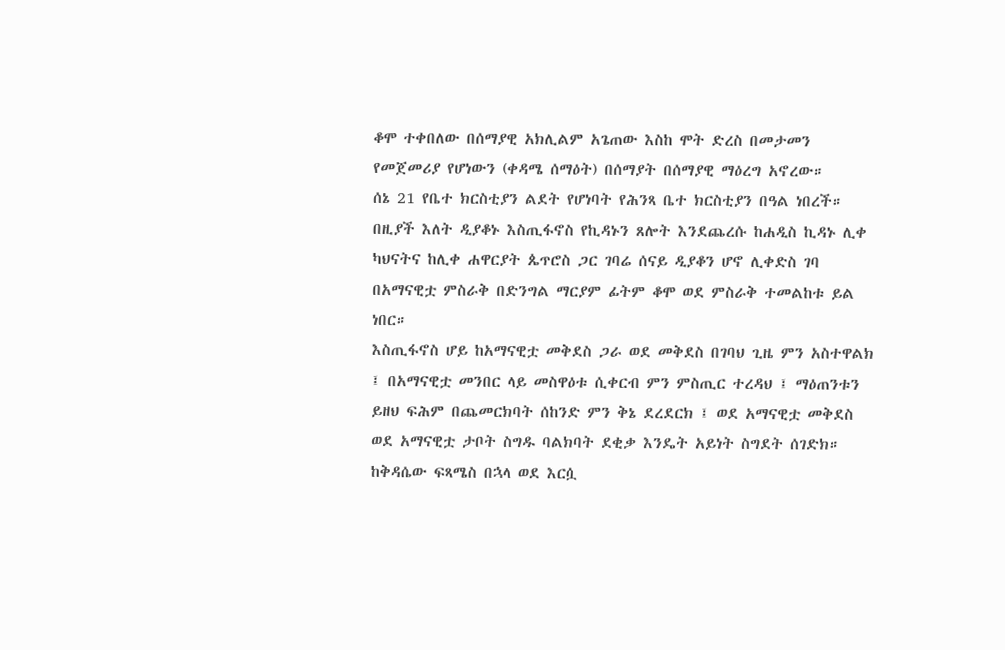ቆሞ ተቀበለው በሰማያዊ አክሊልም አጌጠው እስከ ሞት ድረስ በመታመን የመጀመሪያ የሆነውን (ቀዳሜ ሰማዕት) በሰማያት በሰማያዊ ማዕረግ አኖረው።
ሰኔ 21 የቤተ ክርስቲያን ልደት የሆነባት የሕንጻ ቤተ ክርስቲያን በዓል ነበረች። በዚያች እለት ዲያቆኑ እስጢፋኖስ የኪዳኑን ጸሎት እንደጨረሱ ከሐዲስ ኪዳኑ ሊቀ ካህናትና ከሊቀ ሐዋርያት ጴጥሮስ ጋር ገባሬ ሰናይ ዲያቆን ሆኖ ሊቀድስ ገባ በአማናዊቷ ምስራቅ በድንግል ማርያም ፊትም ቆሞ ወደ ምስራቅ ተመልከቱ ይል ነበር።
እስጢፋኖስ ሆይ ከአማናዊቷ መቅደስ ጋራ ወደ መቅደስ በገባህ ጊዜ ምን አስተዋልክ ፤ በአማናዊቷ መንበር ላይ መስዋዕቱ ሲቀርብ ምን ምስጢር ተረዳህ ፤ ማዕጠንቱን ይዘህ ፍሕም በጨመርክባት ሰከንድ ምን ቅኔ ደረደርክ ፤ ወደ አማናዊቷ መቅደስ ወደ አማናዊቷ ታቦት ስግዱ ባልክባት ደቂቃ እንዴት አይነት ስግደት ሰገድክ። ከቅዳሴው ፍጻሜስ በኋላ ወደ እርሷ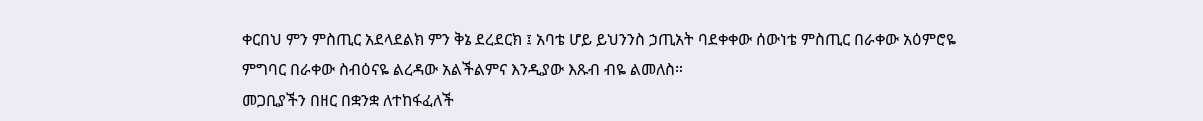ቀርበህ ምን ምስጢር አደላደልክ ምን ቅኔ ደረደርክ ፤ አባቴ ሆይ ይህንንስ ኃጢአት ባደቀቀው ሰውነቴ ምስጢር በራቀው አዕምሮዬ ምግባር በራቀው ስብዕናዬ ልረዳው አልችልምና እንዲያው እጹብ ብዬ ልመለስ።
መጋቢያችን በዘር በቋንቋ ለተከፋፈለች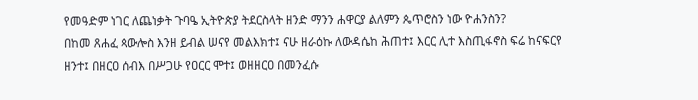የመዓድም ነገር ለጨነቃት ጉባዔ ኢትዮጵያ ትደርስላት ዘንድ ማንን ሐዋርያ ልለምን ጴጥሮስን ነው ዮሐንስን?
በከመ ጸሐፈ ጳውሎስ እንዘ ይብል ሠናየ መልእክተ፤ ናሁ ዘራዕኩ ለውዳሴከ ሕጠተ፤ እርር ሊተ እስጢፋኖስ ፍሬ ከናፍርየ ዘንተ፤ በዘርዐ ሰብእ በሥጋሁ የዐርር ሞተ፤ ወዘዘርዐ በመንፈሱ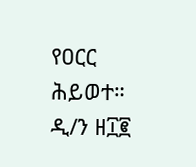የዐርር ሕይወተ።
ዲ/ን ዘ፲፪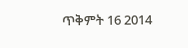ጥቅምት 16 2014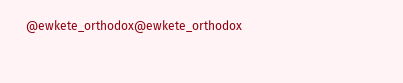@ewkete_orthodox@ewkete_orthodox